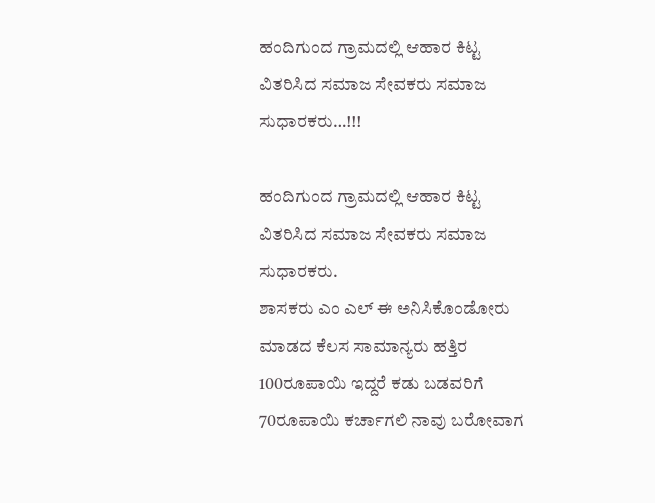ಹಂದಿಗುಂದ ಗ್ರಾಮದಲ್ಲಿ ಆಹಾರ ಕಿಟ್ಟ ವಿತರಿಸಿದ ಸಮಾಜ ಸೇವಕರು ಸಮಾಜ ಸುಧಾರಕರು…!!!

ಹಂದಿಗುಂದ ಗ್ರಾಮದಲ್ಲಿ ಆಹಾರ ಕಿಟ್ಟ ವಿತರಿಸಿದ ಸಮಾಜ ಸೇವಕರು ಸಮಾಜ ಸುಧಾರಕರು.
ಶಾಸಕರು ಎಂ ಎಲ್ ಈ ಅನಿಸಿಕೊಂಡೋರು ಮಾಡದ ಕೆಲಸ ಸಾಮಾನ್ಯರು ಹತ್ತಿರ 100ರೂಪಾಯಿ ಇದ್ದರೆ ಕಡು ಬಡವರಿಗೆ 70ರೂಪಾಯಿ ಕರ್ಚಾಗಲಿ ನಾವು ಬರೋವಾಗ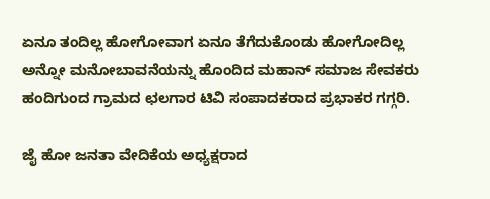ಏನೂ ತಂದಿಲ್ಲ ಹೋಗೋವಾಗ ಏನೂ ತೆಗೆದುಕೊಂಡು ಹೋಗೋದಿಲ್ಲ ಅನ್ನೋ ಮನೋಬಾವನೆಯನ್ನು ಹೊಂದಿದ ಮಹಾನ್ ಸಮಾಜ ಸೇವಕರು ಹಂದಿಗುಂದ ಗ್ರಾಮದ ಛಲಗಾರ ಟಿವಿ ಸಂಪಾದಕರಾದ ಪ್ರಭಾಕರ ಗಗ್ಗರಿ.

ಜೈ ಹೋ ಜನತಾ ವೇದಿಕೆಯ ಅಧ್ಯಕ್ಷರಾದ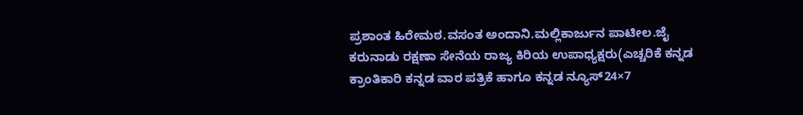ಪ್ರಶಾಂತ ಹಿರೇಮಠ.ವಸಂತ ಅಂದಾನಿ.ಮಲ್ಲಿಕಾರ್ಜುನ ಪಾಟೀಲ.ಜೈ ಕರುನಾಡು ರಕ್ಷಣಾ ಸೇನೆಯ ರಾಜ್ಯ ಕಿರಿಯ ಉಪಾಧ್ಯಕ್ಷರು(ಎಚ್ಚರಿಕೆ ಕನ್ನಡ ಕ್ರಾಂತಿಕಾರಿ ಕನ್ನಡ ವಾರ ಪತ್ರಿಕೆ ಹಾಗೂ ಕನ್ನಡ ನ್ಯೂಸ್24×7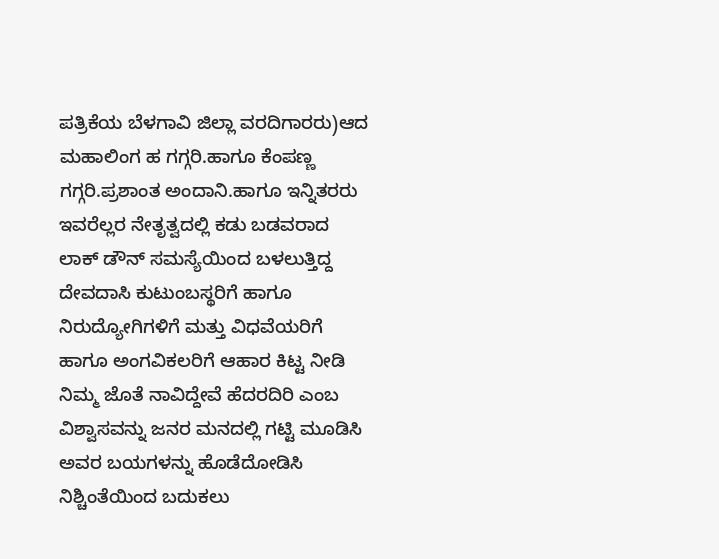ಪತ್ರಿಕೆಯ ಬೆಳಗಾವಿ ಜಿಲ್ಲಾ ವರದಿಗಾರರು)ಆದ ಮಹಾಲಿಂಗ ಹ ಗಗ್ಗರಿ.ಹಾಗೂ ಕೆಂಪಣ್ಣ ಗಗ್ಗರಿ.ಪ್ರಶಾಂತ ಅಂದಾನಿ.ಹಾಗೂ ಇನ್ನಿತರರು ಇವರೆಲ್ಲರ ನೇತೃತ್ವದಲ್ಲಿ ಕಡು ಬಡವರಾದ ಲಾಕ್ ಡೌನ್ ಸಮಸ್ಯೆಯಿಂದ ಬಳಲುತ್ತಿದ್ದ ದೇವದಾಸಿ ಕುಟುಂಬಸ್ಥರಿಗೆ ಹಾಗೂ ನಿರುದ್ಯೋಗಿಗಳಿಗೆ ಮತ್ತು ವಿಧವೆಯರಿಗೆ ಹಾಗೂ ಅಂಗವಿಕಲರಿಗೆ ಆಹಾರ ಕಿಟ್ಟ ನೀಡಿ ನಿಮ್ಮ ಜೊತೆ ನಾವಿದ್ದೇವೆ ಹೆದರದಿರಿ ಎಂಬ ವಿಶ್ವಾಸವನ್ನು ಜನರ ಮನದಲ್ಲಿ ಗಟ್ಟಿ ಮೂಡಿಸಿ ಅವರ ಬಯಗಳನ್ನು ಹೊಡೆದೋಡಿಸಿ ನಿಶ್ಚಿಂತೆಯಿಂದ ಬದುಕಲು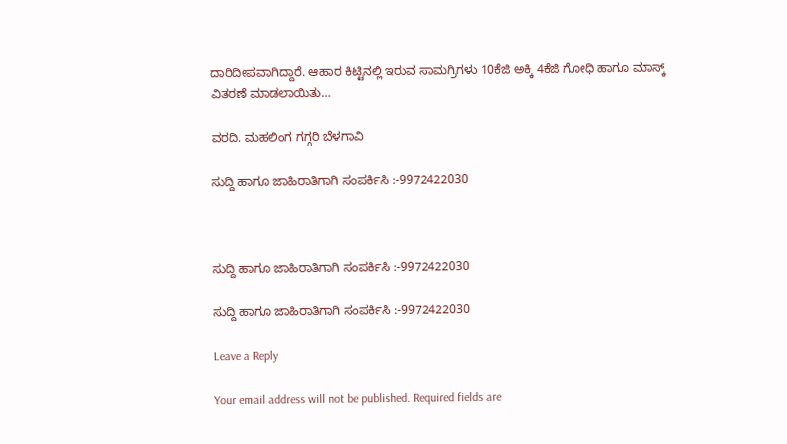ದಾರಿದೀಪವಾಗಿದ್ದಾರೆ. ಆಹಾರ ಕಿಟ್ಟಿನಲ್ಲಿ ಇರುವ ಸಾಮಗ್ರಿಗಳು 10ಕೆಜಿ ಅಕ್ಕಿ 4ಕೆಜಿ ಗೋಧಿ ಹಾಗೂ ಮಾಸ್ಕ್ ವಿತರಣೆ ಮಾಡಲಾಯಿತು…

ವರದಿ. ಮಹಲಿಂಗ ಗಗ್ಗರಿ ಬೆಳಗಾವಿ

ಸುದ್ದಿ ಹಾಗೂ ಜಾಹಿರಾತಿಗಾಗಿ ಸಂಪರ್ಕಿಸಿ :-9972422030



ಸುದ್ದಿ ಹಾಗೂ ಜಾಹಿರಾತಿಗಾಗಿ ಸಂಪರ್ಕಿಸಿ :-9972422030

ಸುದ್ದಿ ಹಾಗೂ ಜಾಹಿರಾತಿಗಾಗಿ ಸಂಪರ್ಕಿಸಿ :-9972422030

Leave a Reply

Your email address will not be published. Required fields are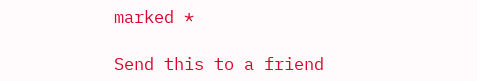marked *

Send this to a friend